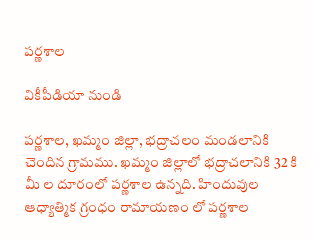పర్ణశాల

వికీపీడియా నుండి

పర్ణశాల, ఖమ్మం జిల్లా, భద్రాచలం మండలానికి చెందిన గ్రామము. ఖమ్మం జిల్లాలో భద్రాచలానికి 32 కి మీ ల దూరంలో పర్ణశాల ఉన్నది. హిందువుల ఆధ్యాత్మిక గ్రంధం రామాయణం లో పర్ణశాల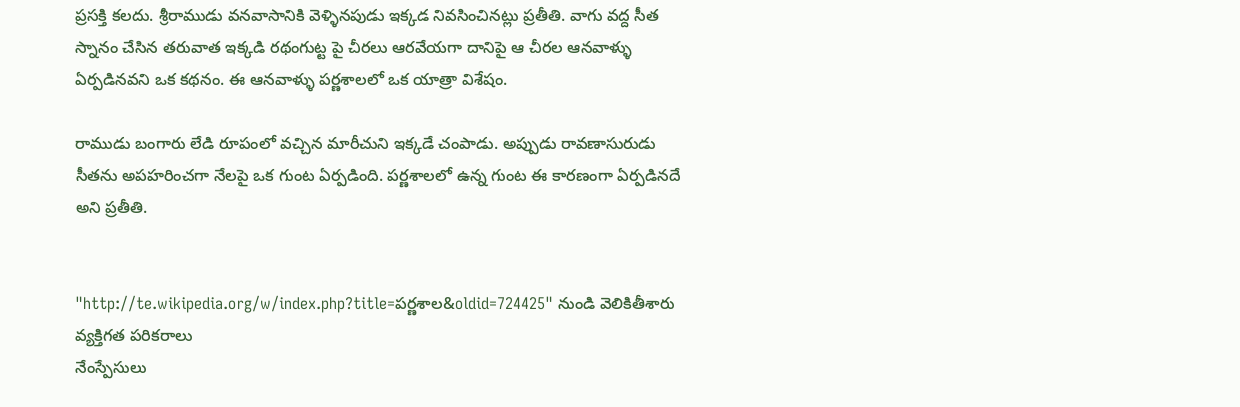ప్రసక్తి కలదు. శ్రీరాముడు వనవాసానికి వెళ్ళినపుడు ఇక్కడ నివసించినట్లు ప్రతీతి. వాగు వద్ద సీత స్నానం చేసిన తరువాత ఇక్కడి రథంగుట్ట పై చీరలు ఆరవేయగా దానిపై ఆ చీరల ఆనవాళ్ళు ఏర్పడినవని ఒక కథనం. ఈ ఆనవాళ్ళు పర్ణశాలలో ఒక యాత్రా విశేషం.

రాముడు బంగారు లేడి రూపంలో వచ్చిన మారీచుని ఇక్కడే చంపాడు. అప్పుడు రావణాసురుడు సీతను అపహరించగా నేలపై ఒక గుంట ఏర్పడింది. పర్ణశాలలో ఉన్న గుంట ఈ కారణంగా ఏర్పడినదే అని ప్రతీతి.


"http://te.wikipedia.org/w/index.php?title=పర్ణశాల&oldid=724425" నుండి వెలికితీశారు
వ్యక్తిగత పరికరాలు
నేంస్పేసులు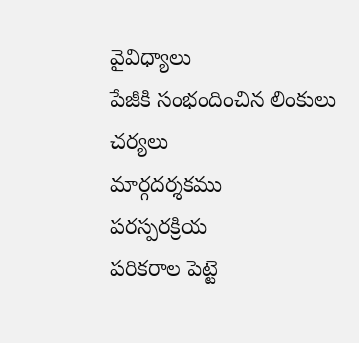వైవిధ్యాలు
పేజీకి సంభందించిన లింకులు
చర్యలు
మార్గదర్శకము
పరస్పరక్రియ
పరికరాల పెట్టె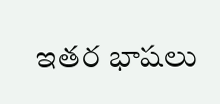ఇతర భాషలు